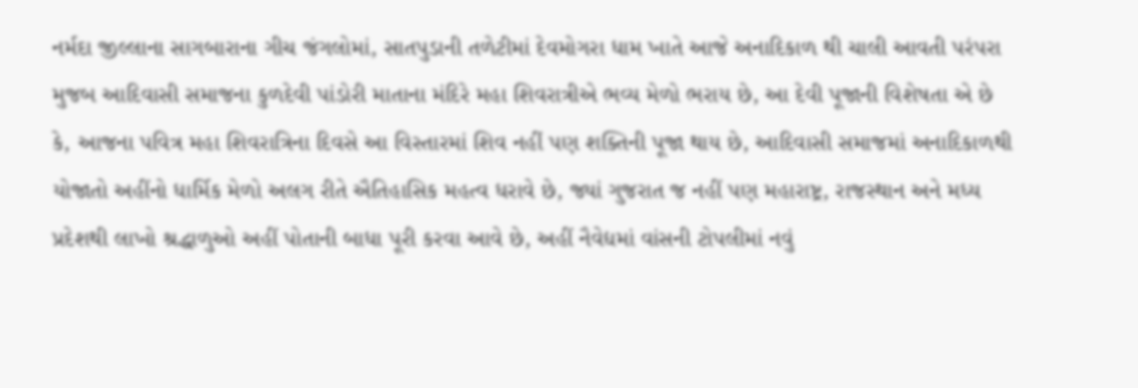નર્મદા જીલ્લાના સાગબારાના ગીચ જંગલોમાં, સાતપુડાની તળેટીમાં દેવમોગરા ધામ ખાતે આજે અનાદિકાળ થી ચાલી આવતી પરંપરા મુજબ આદિવાસી સમાજના કુળદેવી પાંડોરી માતાના મંદિરે મહા શિવરાત્રીએ ભવ્ય મેળો ભરાય છે, આ દેવી પૂજાની વિશેષતા એ છે કે, આજના પવિત્ર મહા શિવરાત્રિના દિવસે આ વિસ્તારમાં શિવ નહીં પણ શક્તિની પૂજા થાય છે, આદિવાસી સમાજમાં અનાદિકાળથી યોજાતો અહીંનો ધાર્મિક મેળો અલગ રીતે ઐતિહાસિક મહત્વ ધરાવે છે, જ્યાં ગુજરાત જ નહીં પણ મહારાષ્ટ્ર, રાજસ્થાન અને મધ્ય પ્રદેશથી લાખો શ્રદ્ધાળુઓ અહીં પોતાની બાધા પૂરી કરવા આવે છે, અહીં નૈવેદ્યમાં વાંસની ટોપલીમાં નવું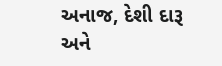અનાજ, દેશી દારૂ અને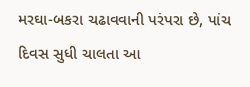મરઘા-બકરા ચઢાવવાની પરંપરા છે, પાંચ દિવસ સુધી ચાલતા આ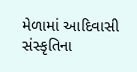મેળામાં આદિવાસી સંસ્કૃતિના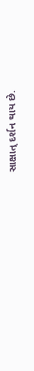સાક્ષાત્ દર્શન થાય છે.